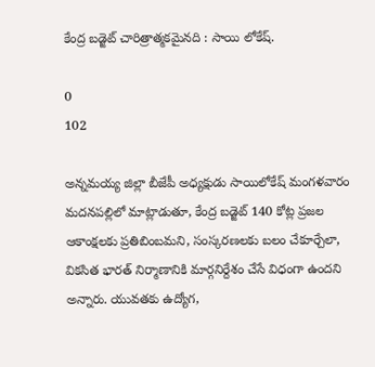కేంద్ర బడ్జెట్ చారిత్రాత్మకమైనది : సాయి లోకేష్.

0
102

అన్నమయ్య జిల్లా బీజేపీ అధ్యక్షుడు సాయిలోకేష్ మంగళవారం మదనపల్లిలో మాట్లాడుతూ, కేంద్ర బడ్జెట్ 140 కోట్ల ప్రజల ఆకాంక్షలకు ప్రతిబింబమని, సంస్కరణలకు బలం చేకూర్చేలా, వికసిత భారత్ నిర్మాణానికి మార్గనిర్దేశం చేసే విధంగా ఉందని అన్నారు. యువతకు ఉద్యోగ,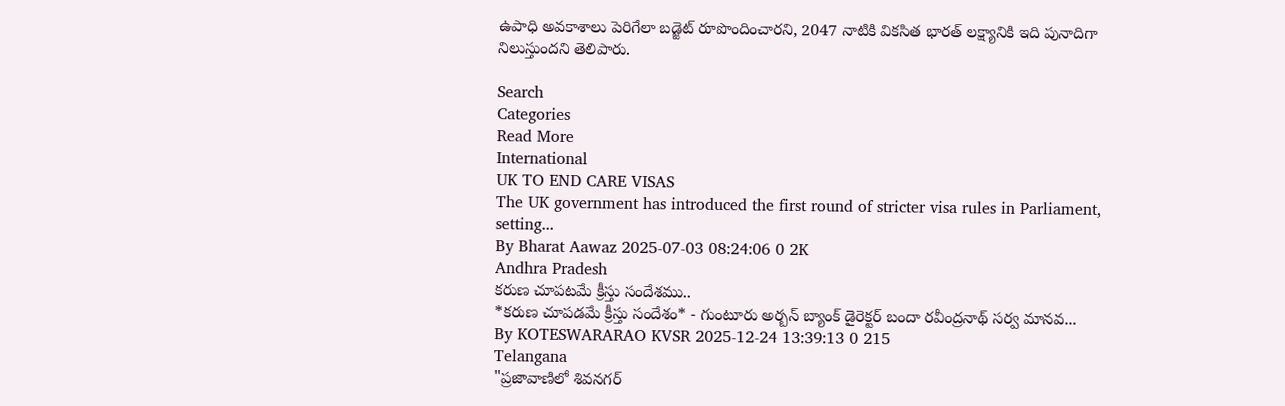ఉపాధి అవకాశాలు పెరిగేలా బడ్జెట్ రూపొందించారని, 2047 నాటికి వికసిత భారత్ లక్ష్యానికి ఇది పునాదిగా నిలుస్తుందని తెలిపారు.

Search
Categories
Read More
International
UK TO END CARE VISAS
The UK government has introduced the first round of stricter visa rules in Parliament, setting...
By Bharat Aawaz 2025-07-03 08:24:06 0 2K
Andhra Pradesh
కరుణ చూపటమే క్రీస్తు సందేశము..
*కరుణ చూపడమే క్రీస్తు సందేశం* - గుంటూరు అర్బన్ బ్యాంక్ డైరెక్టర్ బందా రవీంద్రనాథ్ సర్వ మానవ...
By KOTESWARARAO KVSR 2025-12-24 13:39:13 0 215
Telangana
"ప్రజావాణిలో శివనగర్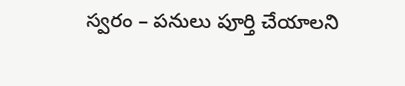స్వరం – పనులు పూర్తి చేయాలని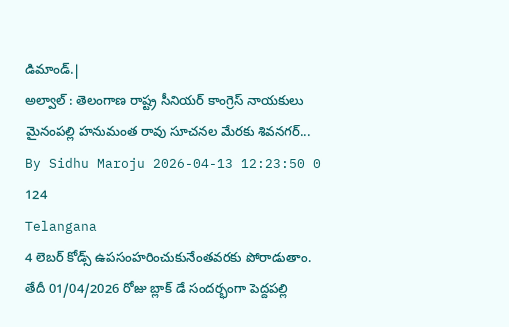డిమాండ్.|
అల్వాల్ : తెలంగాణ రాష్ట్ర సీనియర్ కాంగ్రెస్ నాయకులు మైనంపల్లి హనుమంత రావు సూచనల మేరకు శివనగర్...
By Sidhu Maroju 2026-04-13 12:23:50 0 124
Telangana
4 లెబర్ కోడ్స్ ఉపసంహరించుకునేంతవరకు పోరాడుతాం.
తేదీ 01/04/2026 రోజు బ్లాక్ డే సందర్భంగా పెద్దపల్లి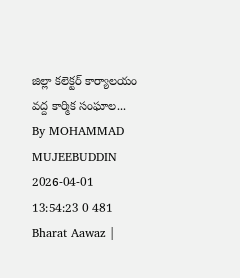జిల్లా కలెక్టర్ కార్యాలయం వద్ద కార్మిక సంఘాల...
By MOHAMMAD MUJEEBUDDIN 2026-04-01 13:54:23 0 481
Bharat Aawaz |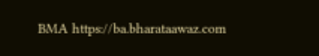BMA https://ba.bharataawaz.com